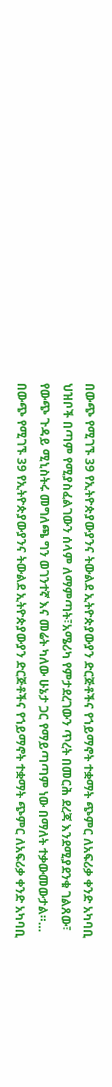በውጭ የሚገኙ 39 የኢትዮጵያውያንና ትውልደ ኢትዮጵያውያን ድርጅቶችና የኀይማኖት ተቋማት ጭምር ለአፍሪቃ ቀንድ አካባቢ ህዝቦች በጣም የሚያስፈልገውን ሰላም ለማምጣት፣አሜሪካ የምታደረገውን ጥረት በመርሕ ደረጃ እንደሚያደንቁ ገልጸው፣ የውጭ ጉዳይ ሚኒስትሩ መግለጫ ግን ወገንተኛ እና መሬት ካለው ሁኔታ ጋር የማይጣጣም ነው በማለት ተቃውመውታል።…
በውጭ የሚገኙ 39 የኢትዮጵያውያንና ትውልደ ኢትዮጵያውያን ድርጅቶችና የኀይማኖት ተቋማት ጭምር ለአፍሪቃ ቀንድ አካባቢ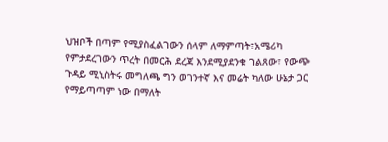ህዝቦች በጣም የሚያስፈልገውን ሰላም ለማምጣት፣አሜሪካ የምታደረገውን ጥረት በመርሕ ደረጃ እንደሚያደንቁ ገልጸው፣ የውጭ ጉዳይ ሚኒስትሩ መግለጫ ግን ወገንተኛ እና መሬት ካለው ሁኔታ ጋር የማይጣጣም ነው በማለት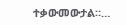ተቃውመውታል።…